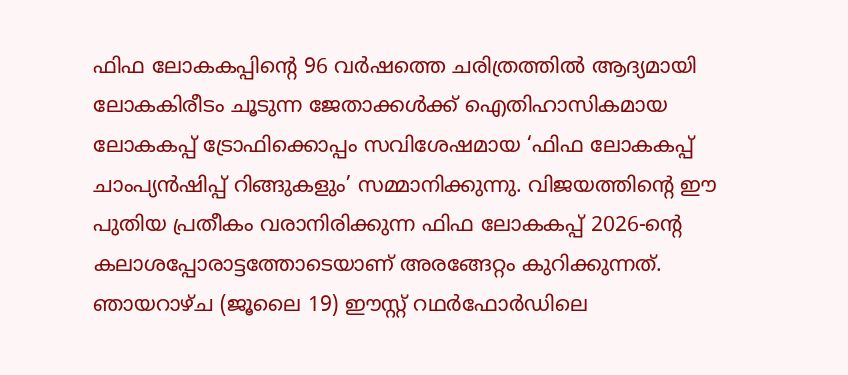ഫിഫ ലോകകപ്പിന്റെ 96 വർഷത്തെ ചരിത്രത്തിൽ ആദ്യമായി ലോകകിരീടം ചൂടുന്ന ജേതാക്കൾക്ക് ഐതിഹാസികമായ ലോകകപ്പ് ട്രോഫിക്കൊപ്പം സവിശേഷമായ ‘ഫിഫ ലോകകപ്പ് ചാംപ്യൻഷിപ്പ് റിങ്ങുകളും’ സമ്മാനിക്കുന്നു. വിജയത്തിന്റെ ഈ പുതിയ പ്രതീകം വരാനിരിക്കുന്ന ഫിഫ ലോകകപ്പ് 2026-ന്റെ കലാശപ്പോരാട്ടത്തോടെയാണ് അരങ്ങേറ്റം കുറിക്കുന്നത്. ഞായറാഴ്ച (ജൂലൈ 19) ഈസ്റ്റ് റഥർഫോർഡിലെ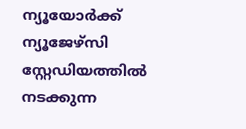ന്യൂയോർക്ക് ന്യൂജേഴ്സി സ്റ്റേഡിയത്തിൽ നടക്കുന്ന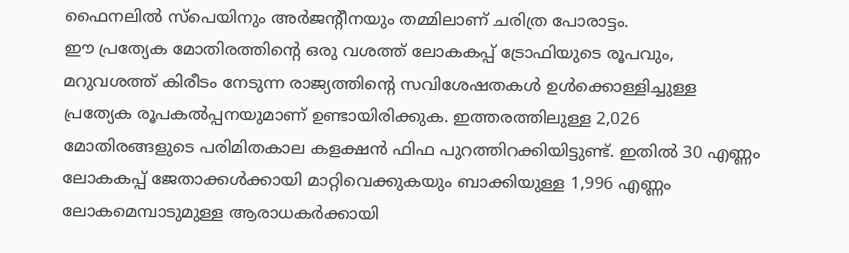ഫൈനലിൽ സ്പെയിനും അർജന്റീനയും തമ്മിലാണ് ചരിത്ര പോരാട്ടം.
ഈ പ്രത്യേക മോതിരത്തിന്റെ ഒരു വശത്ത് ലോകകപ്പ് ട്രോഫിയുടെ രൂപവും, മറുവശത്ത് കിരീടം നേടുന്ന രാജ്യത്തിന്റെ സവിശേഷതകൾ ഉൾക്കൊള്ളിച്ചുള്ള പ്രത്യേക രൂപകൽപ്പനയുമാണ് ഉണ്ടായിരിക്കുക. ഇത്തരത്തിലുള്ള 2,026 മോതിരങ്ങളുടെ പരിമിതകാല കളക്ഷൻ ഫിഫ പുറത്തിറക്കിയിട്ടുണ്ട്. ഇതിൽ 30 എണ്ണം ലോകകപ്പ് ജേതാക്കൾക്കായി മാറ്റിവെക്കുകയും ബാക്കിയുള്ള 1,996 എണ്ണം ലോകമെമ്പാടുമുള്ള ആരാധകർക്കായി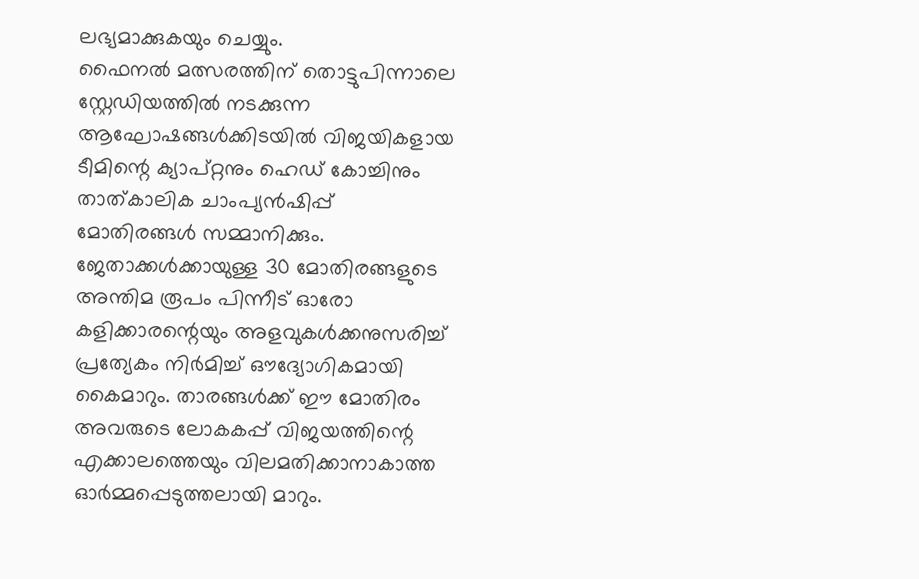ലഭ്യമാക്കുകയും ചെയ്യും.
ഫൈനൽ മത്സരത്തിന് തൊട്ടുപിന്നാലെ സ്റ്റേഡിയത്തിൽ നടക്കുന്ന ആഘോഷങ്ങൾക്കിടയിൽ വിജയികളായ ടീമിന്റെ ക്യാപ്റ്റനും ഹെഡ് കോച്ചിനും താത്കാലിക ചാംപ്യൻഷിപ്പ് മോതിരങ്ങൾ സമ്മാനിക്കും. ജേതാക്കൾക്കായുള്ള 30 മോതിരങ്ങളുടെ അന്തിമ രൂപം പിന്നീട് ഓരോ കളിക്കാരന്റെയും അളവുകൾക്കനുസരിച്ച് പ്രത്യേകം നിർമിച്ച് ഔദ്യോഗികമായി കൈമാറും. താരങ്ങൾക്ക് ഈ മോതിരം അവരുടെ ലോകകപ്പ് വിജയത്തിന്റെ എക്കാലത്തെയും വിലമതിക്കാനാകാത്ത ഓർമ്മപ്പെടുത്തലായി മാറും.